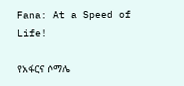Fana: At a Speed of Life!

የአፋርና ሶማሌ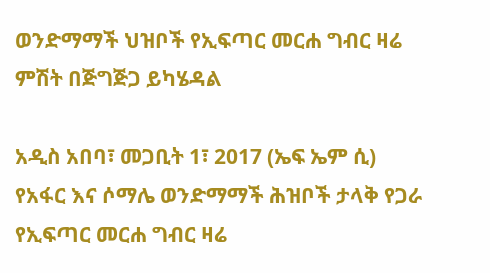ወንድማማች ህዝቦች የኢፍጣር መርሐ ግብር ዛሬ ምሽት በጅግጅጋ ይካሄዳል

አዲስ አበባ፣ መጋቢት 1፣ 2017 (ኤፍ ኤም ሲ) የአፋር እና ሶማሌ ወንድማማች ሕዝቦች ታላቅ የጋራ የኢፍጣር መርሐ ግብር ዛሬ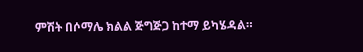ምሽት በሶማሌ ክልል ጅግጅጋ ከተማ ይካሄዳል።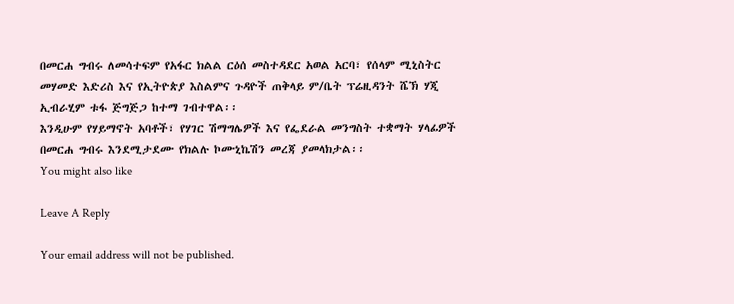በመርሐ ግብሩ ለመሳተፍም የአፋር ክልል ርዕሰ መስተዳደር አወል አርባ፣ የሰላም ሚኒስትር መሃመድ እድሪስ እና የኢትዮጵያ እስልምና ጉዳዮች ጠቅላይ ም/ቤት ፕሬዚዳንት ሼኽ ሃጂ ኢብራሂም ቱፋ ጅግጅጋ ከተማ ገብተዋል፡፡
እንዲሁም የሃይማኖት አባቶች፣ የሃገር ሽማግሌዎች እና የፌደራል መንግስት ተቋማት ሃላፊዎች በመርሐ ግብሩ እንደሚታደሙ የክልሉ ኮሙኒኬሽን መረጃ ያመላክታል፡፡
You might also like

Leave A Reply

Your email address will not be published.